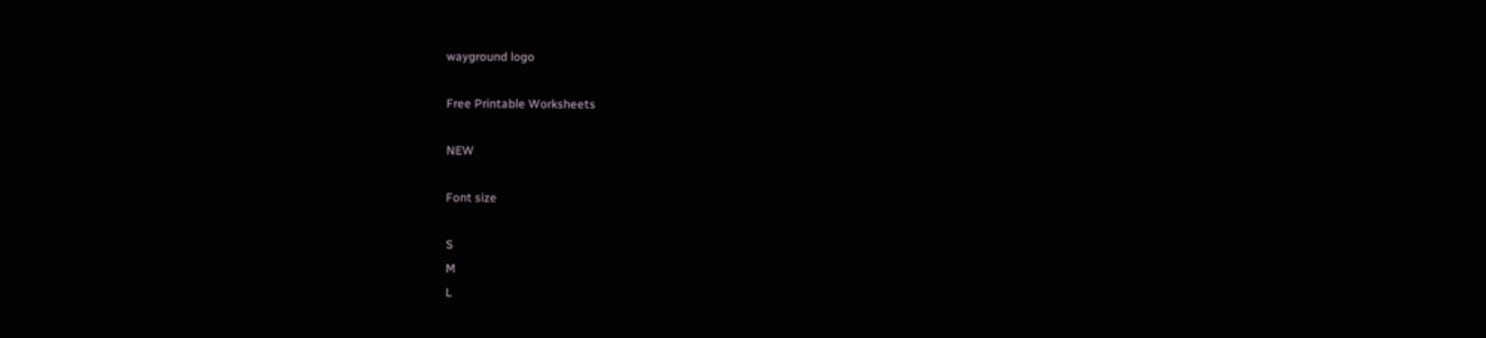wayground logo

Free Printable Worksheets

NEW

Font size

S
M
L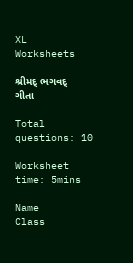XL
Worksheets

શ્રીમદ્ ભગવદ્ ગીતા

Total questions: 10

Worksheet time: 5mins

Name
Class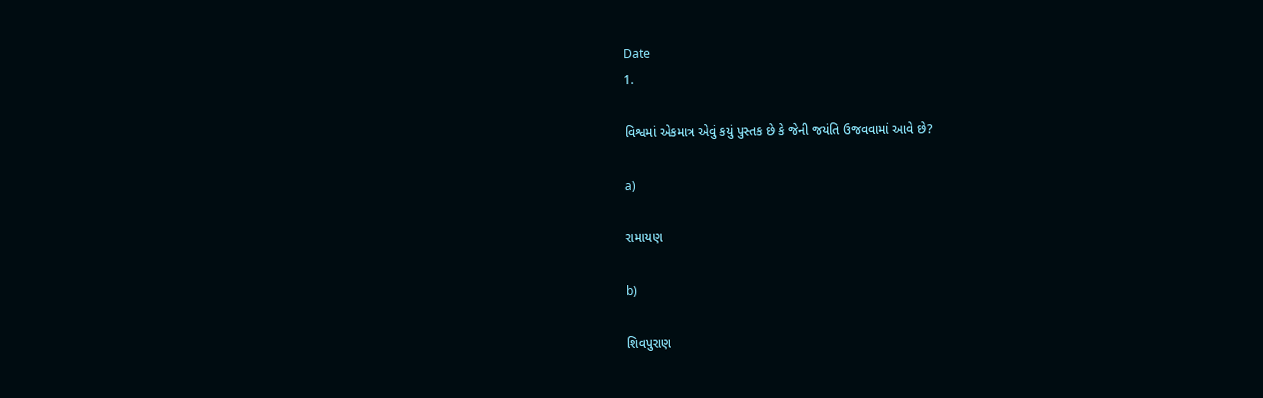Date
1.

વિશ્વમાં એકમાત્ર એવું કયું પુસ્તક છે કે જેની જયંતિ ઉજવવામાં આવે છે?

a)

રામાયણ

b)

શિવપુરાણ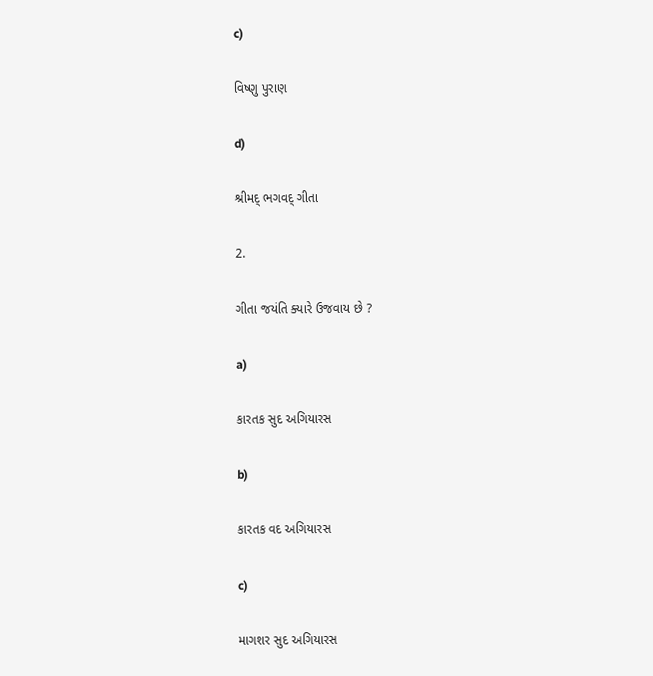c)

વિષ્ણુ પુરાણ

d)

શ્રીમદ્ ભગવદ્ ગીતા

2.

ગીતા જયંતિ ક્યારે ઉજવાય છે ?

a)

કારતક સુદ અગિયારસ

b)

કારતક વદ અગિયારસ

c)

માગશર સુદ અગિયારસ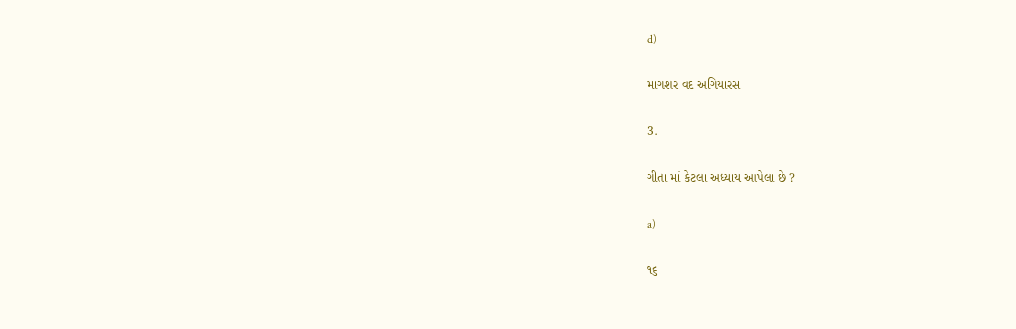d)

માગશર વદ અગિયારસ

3.

ગીતા માં કેટલા અધ્યાય આપેલા છે ?

a)

૧૬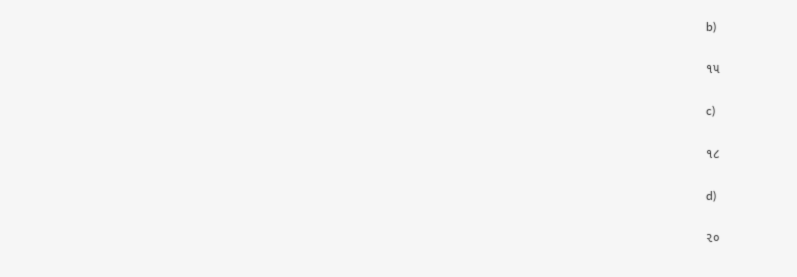b)

૧૫

c)

૧૮

d)

૨૦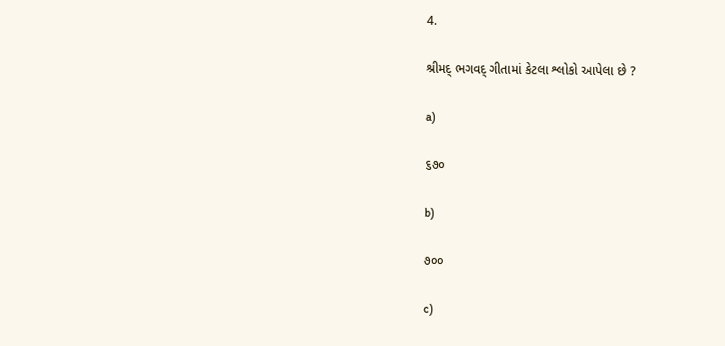4.

શ્રીમદ્ ભગવદ્ ગીતામાં કેટલા શ્લોકો આપેલા છે ?

a)

૬૭૦

b)

૭૦૦

c)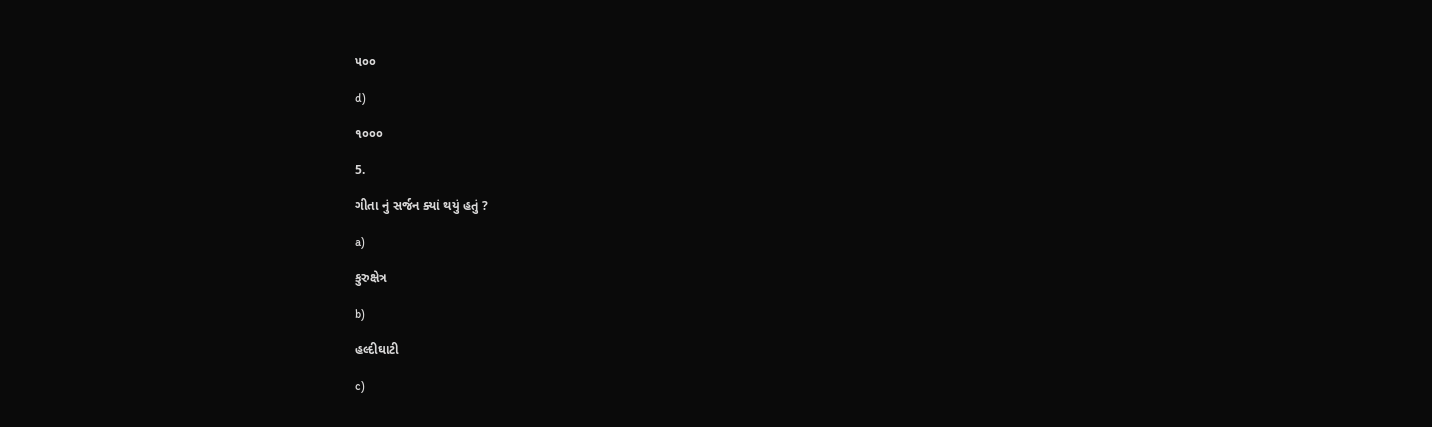૫૦૦

d)

૧૦૦૦

5.

ગીતા નું સર્જન ક્યાં થયું હતું ?

a)

કુરુક્ષેત્ર

b)

હલ્દીઘાટી

c)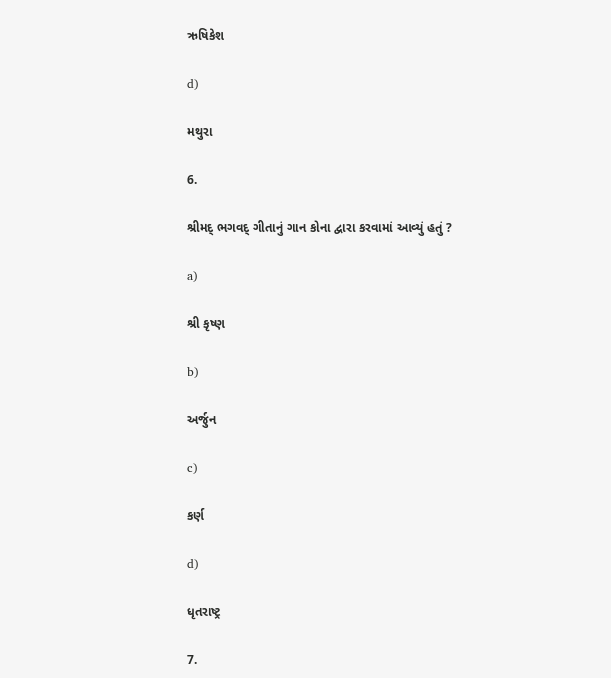ઋષિકેશ

d)

મથુરા

6.

શ્રીમદ્ ભગવદ્ ગીતાનું ગાન કોના દ્વારા કરવામાં આવ્યું હતું ?

a)

શ્રી કૃષ્ણ

b)

અર્જુન

c)

કર્ણ

d)

ધૃતરાષ્ટ્ર

7.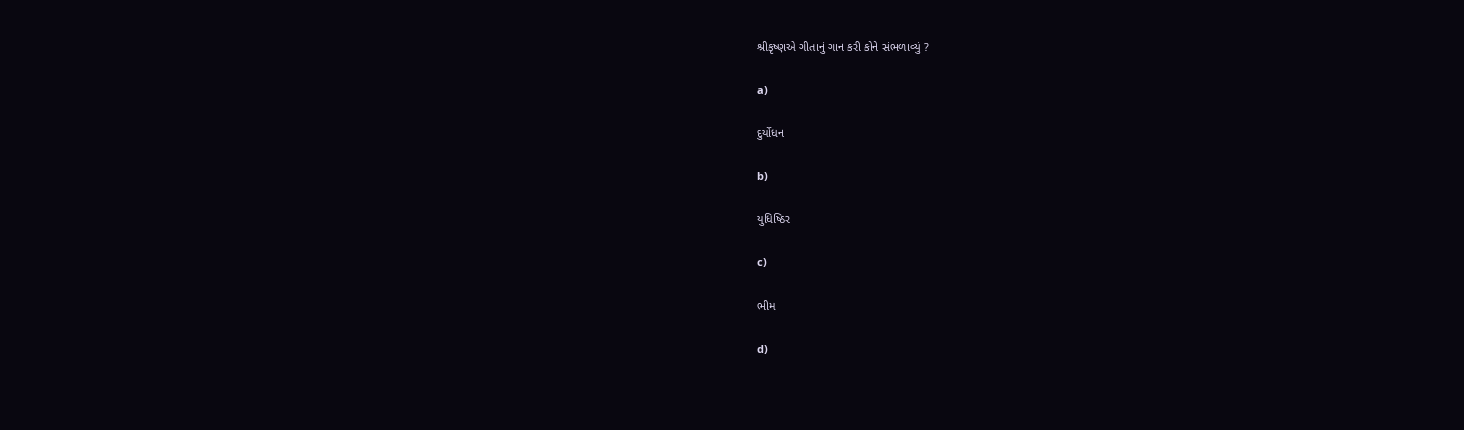શ્રીકૃષ્ણએ ગીતાનું ગાન કરી કોને સંભળાવ્યું ?

a)

દુર્યોધન

b)

યુધિષ્ઠિર

c)

ભીમ

d)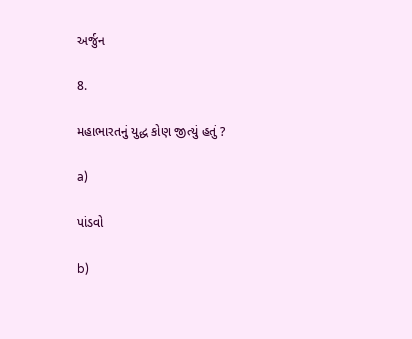અર્જુન

8.

મહાભારતનું યુદ્ધ કોણ જીત્યું હતું ?

a)

પાંડવો

b)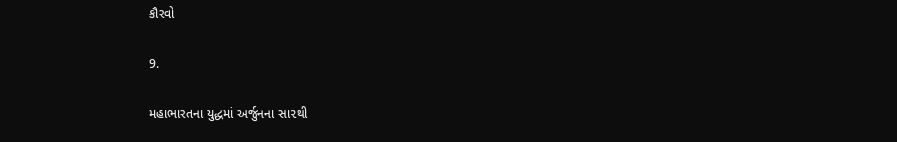કૌરવો

9.

મહાભારતના યુદ્ધમાં અર્જુનના સા૨થી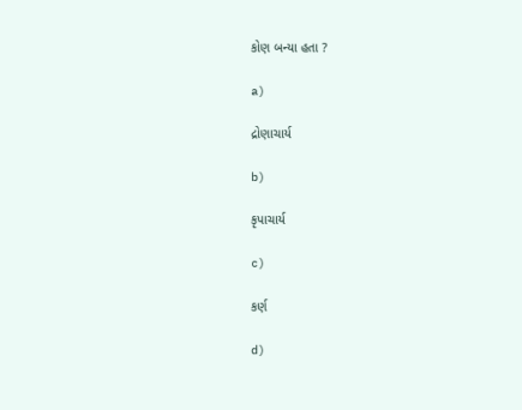કોણ બન્યા હતા ?

a)

દ્રોણાચાર્ય

b)

કૃપાચાર્ય

c)

કર્ણ

d)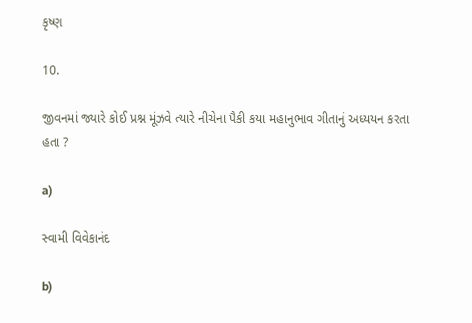કૃષ્ણ

10.

જીવનમાં જ્યારે કોઈ પ્રશ્ન મૂંઝવે ત્યારે નીચેના પૈકી કયા મહાનુભાવ ગીતાનું અધ્યયન કરતા હતા ?

a)

સ્વામી વિવેકાનંદ

b)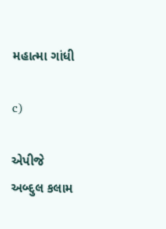મહાત્મા ગાંધી

c)

એપીજે અબ્દુલ કલામ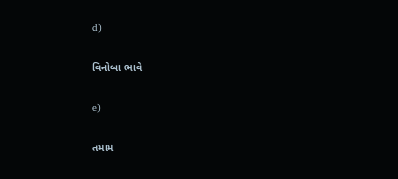d)

વિનોબા ભાવે

e)

તમામ